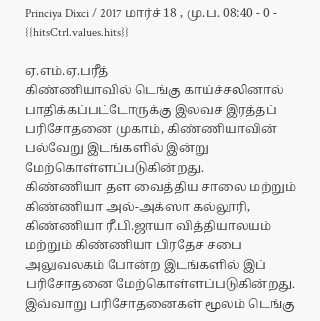Princiya Dixci / 2017 மார்ச் 18 , மு.ப. 08:40 - 0 - {{hitsCtrl.values.hits}}

ஏ.எம்.ஏ.பரீத்
கிண்ணியாவில் டெங்கு காய்ச்சலினால் பாதிக்கப்பட்டோருக்கு இலவச இரத்தப் பரிசோதனை முகாம், கிண்ணியாவின் பல்வேறு இடங்களில் இன்று மேற்கொள்ளப்படுகின்றது.
கிண்ணியா தள வைத்திய சாலை மற்றும் கிண்ணியா அல்-அக்ஸா கல்லூரி, கிண்ணியா ரீ.பி.ஜாயா வித்தியாலயம் மற்றும் கிண்ணியா பிரதேச சபை அலுவலகம் போன்ற இடங்களில் இப் பரிசோதனை மேற்கொள்ளப்படுகின்றது.
இவ்வாறு பரிசோதனைகள் மூலம் டெங்கு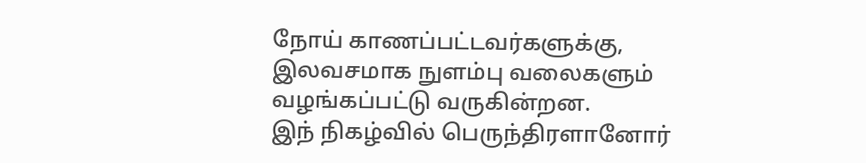நோய் காணப்பட்டவர்களுக்கு, இலவசமாக நுளம்பு வலைகளும் வழங்கப்பட்டு வருகின்றன.
இந் நிகழ்வில் பெருந்திரளானோர்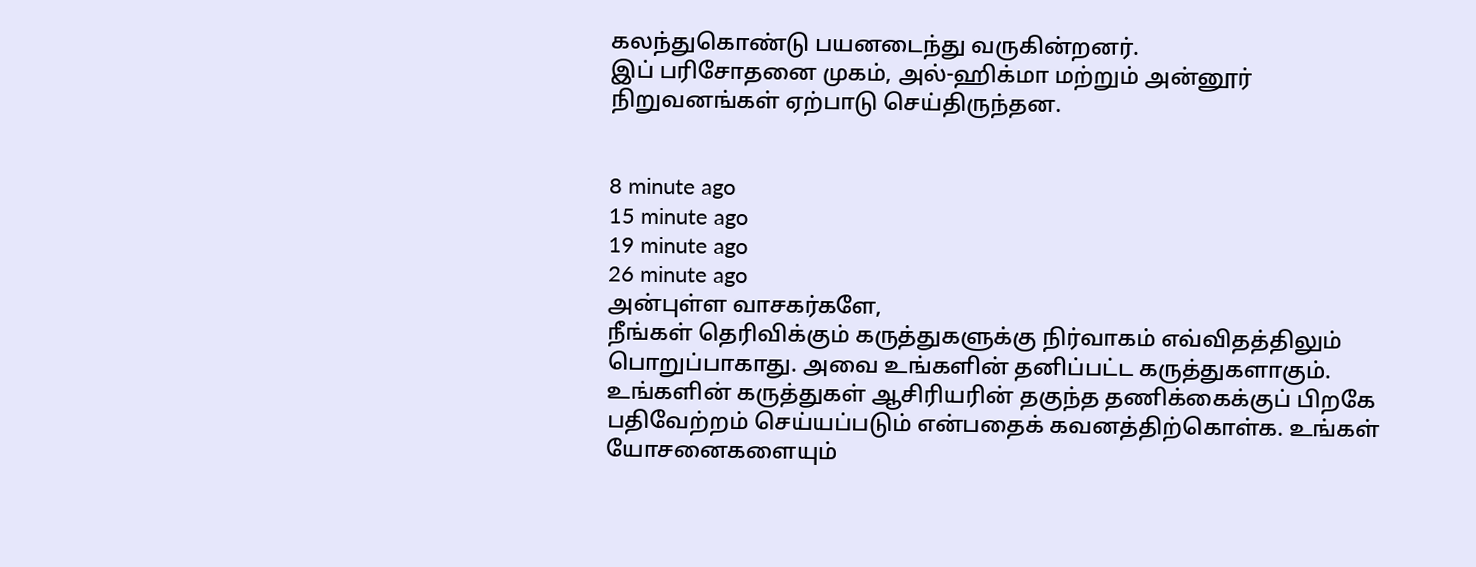கலந்துகொண்டு பயனடைந்து வருகின்றனர்.
இப் பரிசோதனை முகம், அல்-ஹிக்மா மற்றும் அன்னூர் நிறுவனங்கள் ஏற்பாடு செய்திருந்தன.


8 minute ago
15 minute ago
19 minute ago
26 minute ago
அன்புள்ள வாசகர்களே,
நீங்கள் தெரிவிக்கும் கருத்துகளுக்கு நிர்வாகம் எவ்விதத்திலும் பொறுப்பாகாது. அவை உங்களின் தனிப்பட்ட கருத்துகளாகும். உங்களின் கருத்துகள் ஆசிரியரின் தகுந்த தணிக்கைக்குப் பிறகே பதிவேற்றம் செய்யப்படும் என்பதைக் கவனத்திற்கொள்க. உங்கள் யோசனைகளையும்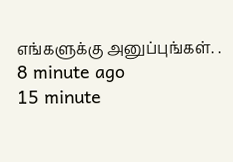எங்களுக்கு அனுப்புங்கள். .
8 minute ago
15 minute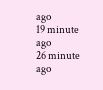ago
19 minute ago
26 minute ago